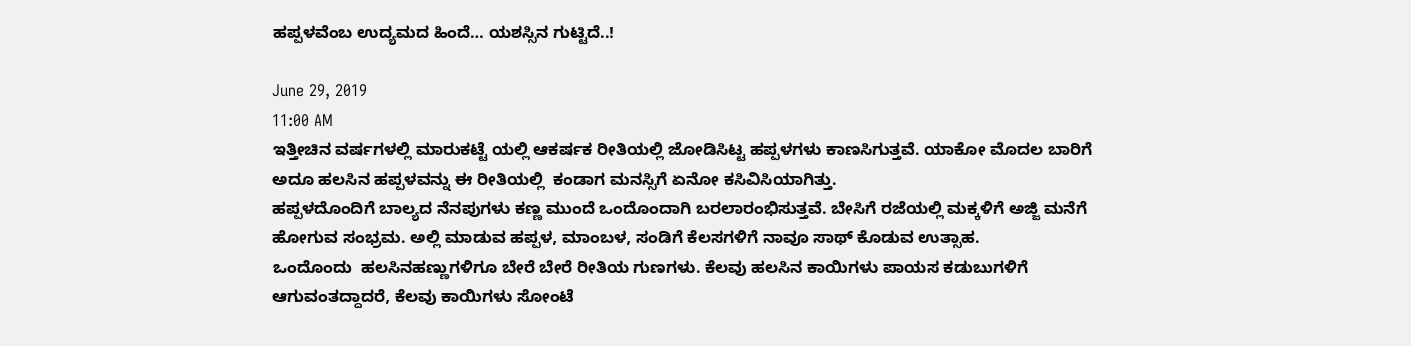ಹಪ್ಪಳವೆಂಬ ಉದ್ಯಮದ ಹಿಂದೆ… ಯಶಸ್ಸಿನ ಗುಟ್ಟಿದೆ..!

June 29, 2019
11:00 AM
ಇತ್ತೀಚಿನ ವರ್ಷಗಳಲ್ಲಿ ಮಾರುಕಟ್ಟೆ ಯಲ್ಲಿ ಆಕರ್ಷಕ ರೀತಿಯಲ್ಲಿ ಜೋಡಿಸಿಟ್ಟ ಹಪ್ಪಳಗಳು ಕಾಣಸಿಗುತ್ತವೆ. ಯಾಕೋ ಮೊದಲ ಬಾರಿಗೆ ಅದೂ ಹಲಸಿನ ಹಪ್ಪಳವನ್ನು ಈ ರೀತಿಯಲ್ಲಿ  ಕಂಡಾಗ ಮನಸ್ಸಿಗೆ ಏನೋ ಕಸಿವಿಸಿಯಾಗಿತ್ತು.
ಹಪ್ಪಳದೊಂದಿಗೆ ಬಾಲ್ಯದ ನೆನಪುಗಳು ಕಣ್ಣ ಮುಂದೆ ಒಂದೊಂದಾಗಿ ಬರಲಾರಂಭಿಸುತ್ತವೆ. ಬೇಸಿಗೆ ರಜೆಯಲ್ಲಿ ಮಕ್ಕಳಿಗೆ ಅಜ್ಜಿ ಮನೆಗೆ ಹೋಗುವ ಸಂಭ್ರಮ. ಅಲ್ಲಿ ಮಾಡುವ ಹಪ್ಪಳ, ಮಾಂಬಳ, ಸಂಡಿಗೆ ಕೆಲಸಗಳಿಗೆ ನಾವೂ ಸಾಥ್ ಕೊಡುವ ಉತ್ಸಾಹ.
ಒಂದೊಂದು  ಹಲಸಿನಹಣ್ಣುಗಳಿಗೂ ಬೇರೆ ಬೇರೆ ರೀತಿಯ ಗುಣಗಳು. ಕೆಲವು ಹಲಸಿನ ಕಾಯಿಗಳು ಪಾಯಸ ಕಡುಬುಗಳಿಗೆ ಆಗುವಂತದ್ದಾದರೆ, ಕೆಲವು ಕಾಯಿಗಳು ಸೋಂಟೆ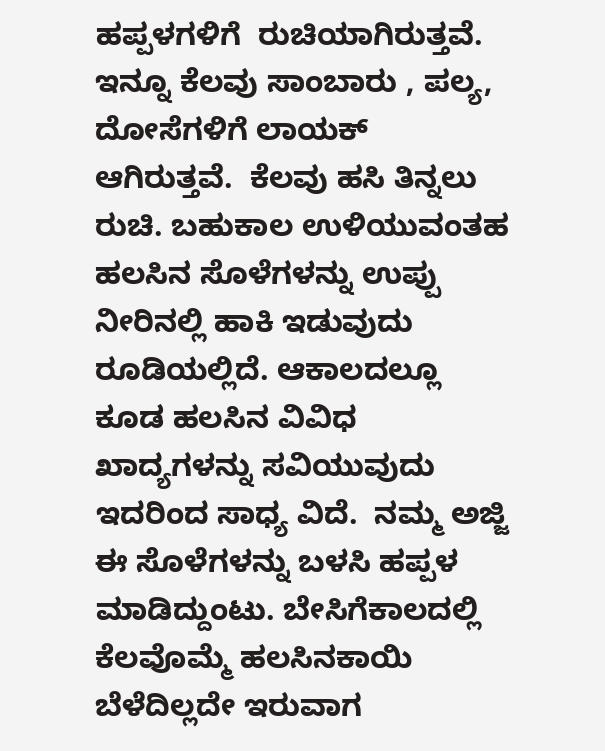ಹಪ್ಪಳಗಳಿಗೆ  ರುಚಿಯಾಗಿರುತ್ತವೆ. ಇನ್ನೂ ಕೆಲವು ಸಾಂಬಾರು , ಪಲ್ಯ, ದೋಸೆಗಳಿಗೆ ಲಾಯಕ್ ಆಗಿರುತ್ತವೆ.  ಕೆಲವು ಹಸಿ ತಿನ್ನಲು ರುಚಿ. ಬಹುಕಾಲ ಉಳಿಯುವಂತಹ ಹಲಸಿನ ಸೊಳೆಗಳನ್ನು ಉಪ್ಪು ನೀರಿನಲ್ಲಿ ಹಾಕಿ ಇಡುವುದು ರೂಡಿಯಲ್ಲಿದೆ. ಆಕಾಲದಲ್ಲೂ ಕೂಡ ಹಲಸಿನ ವಿವಿಧ ಖಾದ್ಯಗಳನ್ನು ಸವಿಯುವುದು ಇದರಿಂದ ಸಾಧ್ಯ ವಿದೆ.  ನಮ್ಮ ಅಜ್ಜಿ ಈ ಸೊಳೆಗಳನ್ನು ಬಳಸಿ ಹಪ್ಪಳ ಮಾಡಿದ್ದುಂಟು. ಬೇಸಿಗೆಕಾಲದಲ್ಲಿ ಕೆಲವೊಮ್ಮೆ ಹಲಸಿನಕಾಯಿ ಬೆಳೆದಿಲ್ಲದೇ ಇರುವಾಗ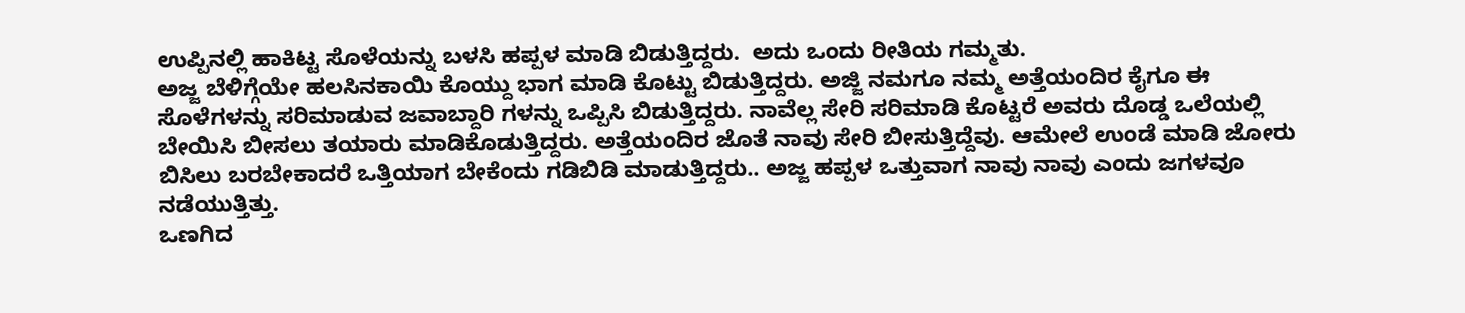ಉಪ್ಪಿನಲ್ಲಿ ಹಾಕಿಟ್ಟ ಸೊಳೆಯನ್ನು ಬಳಸಿ ಹಪ್ಪಳ ಮಾಡಿ ಬಿಡುತ್ತಿದ್ದರು.  ಅದು ಒಂದು ರೀತಿಯ ಗಮ್ಮತು.
ಅಜ್ಜ ಬೆಳಿಗ್ಗೆಯೇ ಹಲಸಿನಕಾಯಿ ಕೊಯ್ದು ಭಾಗ ಮಾಡಿ ಕೊಟ್ಟು ಬಿಡುತ್ತಿದ್ದರು. ಅಜ್ಜಿ ನಮಗೂ ನಮ್ಮ ಅತ್ತೆಯಂದಿರ ಕೈಗೂ ಈ ಸೊಳೆಗಳನ್ನು ಸರಿಮಾಡುವ ಜವಾಬ್ದಾರಿ ಗಳನ್ನು ಒಪ್ಪಿಸಿ ಬಿಡುತ್ತಿದ್ದರು. ನಾವೆಲ್ಲ ಸೇರಿ ಸರಿಮಾಡಿ ಕೊಟ್ಟರೆ ಅವರು ದೊಡ್ಡ ಒಲೆಯಲ್ಲಿ ಬೇಯಿಸಿ ಬೀಸಲು ತಯಾರು ಮಾಡಿಕೊಡುತ್ತಿದ್ದರು. ಅತ್ತೆಯಂದಿರ ಜೊತೆ ನಾವು ಸೇರಿ ಬೀಸುತ್ತಿದ್ದೆವು. ಆಮೇಲೆ ಉಂಡೆ ಮಾಡಿ ಜೋರು ಬಿಸಿಲು ಬರಬೇಕಾದರೆ ಒತ್ತಿಯಾಗ ಬೇಕೆಂದು ಗಡಿಬಿಡಿ ಮಾಡುತ್ತಿದ್ದರು.. ಅಜ್ಜ ಹಪ್ಪಳ ಒತ್ತುವಾಗ ನಾವು ನಾವು ಎಂದು ಜಗಳವೂ ನಡೆಯುತ್ತಿತ್ತು.
ಒಣಗಿದ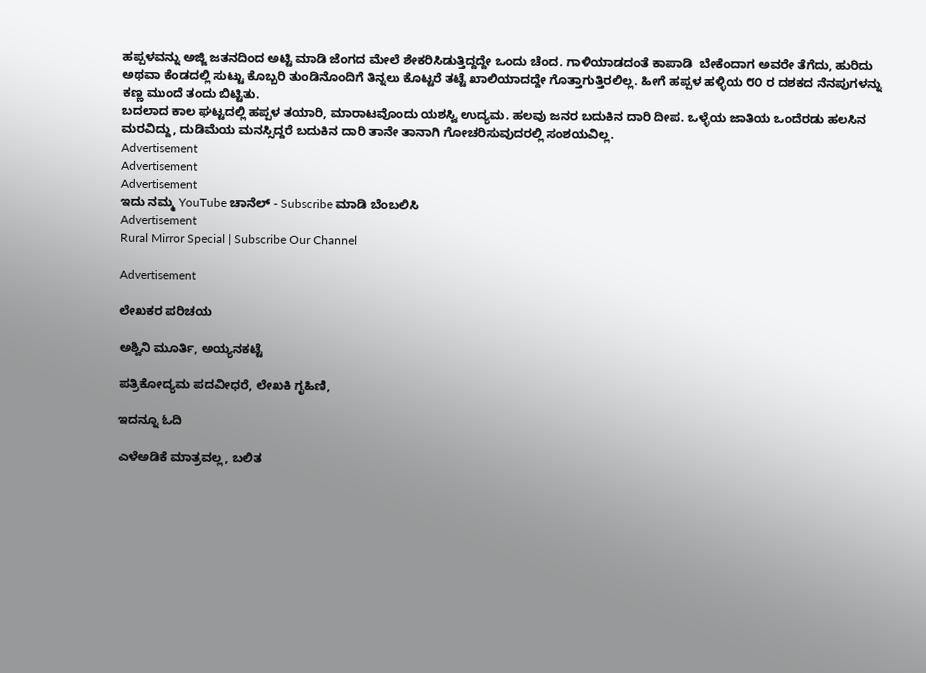ಹಪ್ಪಳವನ್ನು ಅಜ್ಜಿ ಜತನದಿಂದ ಅಟ್ಟಿ ಮಾಡಿ ಜೆಂಗದ ಮೇಲೆ ಶೇಕರಿಸಿಡುತ್ತಿದ್ದದ್ದೇ ಒಂದು ಚೆಂದ. ಗಾಳಿಯಾಡದಂತೆ ಕಾಪಾಡಿ  ಬೇಕೆಂದಾಗ ಅವರೇ ತೆಗೆದು, ಹುರಿದು ಅಥವಾ ಕೆಂಡದಲ್ಲಿ ಸುಟ್ಟು ಕೊಬ್ಬರಿ ತುಂಡಿನೊಂದಿಗೆ‌ ತಿನ್ನಲು ಕೊಟ್ಟರೆ ತಟ್ಟೆ ಖಾಲಿಯಾದದ್ದೇ ಗೊತ್ತಾಗುತ್ತಿರಲಿಲ್ಲ. ಹೀಗೆ ಹಪ್ಪಳ ಹಳ್ಳಿಯ ೮೦ ರ ದಶಕದ ನೆನಪುಗಳನ್ನು ಕಣ್ಣ ಮುಂದೆ ತಂದು ಬಿಟ್ಟಿತು.
ಬದಲಾದ ಕಾಲ ಘಟ್ಟದಲ್ಲಿ ಹಪ್ಪಳ ತಯಾರಿ, ಮಾರಾಟವೊಂದು ಯಶಸ್ವಿ ಉದ್ಯಮ. ಹಲವು ಜನರ ಬದುಕಿನ ದಾರಿ ದೀಪ. ಒಳ್ಳೆಯ ಜಾತಿಯ ಒಂದೆರಡು ಹಲಸಿನ ಮರವಿದ್ದು, ದುಡಿಮೆಯ ಮನಸ್ಸಿದ್ದರೆ ಬದುಕಿನ ದಾರಿ ತಾನೇ ತಾನಾಗಿ ಗೋಚರಿಸುವುದರಲ್ಲಿ ಸಂಶಯವಿಲ್ಲ.
Advertisement
Advertisement
Advertisement
ಇದು ನಮ್ಮ YouTube ಚಾನೆಲ್ - Subscribe ಮಾಡಿ ಬೆಂಬಲಿಸಿ
Advertisement
Rural Mirror Special | Subscribe Our Channel

Advertisement

ಲೇಖಕರ ಪರಿಚಯ

ಅಶ್ವಿನಿ ಮೂರ್ತಿ, ಅಯ್ಯನಕಟ್ಟೆ

ಪತ್ರಿಕೋದ್ಯಮ ಪದವೀಧರೆ, ಲೇಖಕಿ ಗೃಹಿಣಿ,

ಇದನ್ನೂ ಓದಿ

ಎಳೆಅಡಿಕೆ ಮಾತ್ರವಲ್ಲ, ಬಲಿತ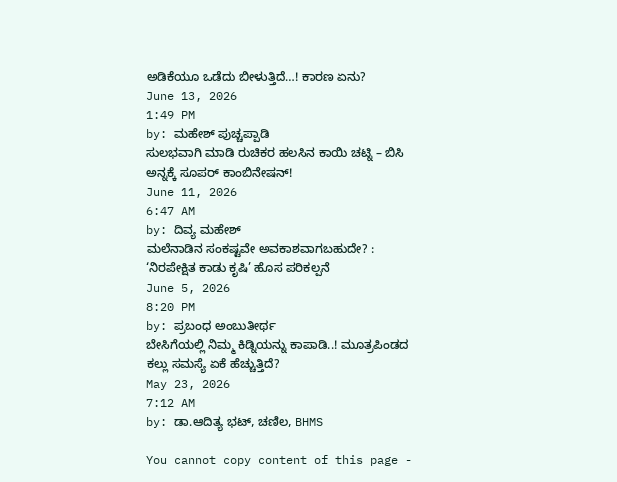ಅಡಿಕೆಯೂ ಒಡೆದು ಬೀಳುತ್ತಿದೆ…! ಕಾರಣ ಏನು?
June 13, 2026
1:49 PM
by: ಮಹೇಶ್ ಪುಚ್ಚಪ್ಪಾಡಿ
ಸುಲಭವಾಗಿ ಮಾಡಿ ರುಚಿಕರ ಹಲಸಿನ ಕಾಯಿ ಚಟ್ನಿ – ಬಿಸಿ ಅನ್ನಕ್ಕೆ ಸೂಪರ್ ಕಾಂಬಿನೇಷನ್!
June 11, 2026
6:47 AM
by: ದಿವ್ಯ ಮಹೇಶ್
ಮಲೆನಾಡಿನ ಸಂಕಷ್ಟವೇ ಅವಕಾಶವಾಗಬಹುದೇ? : ‘ನಿರಪೇಕ್ಷಿತ ಕಾಡು ಕೃಷಿ’ ಹೊಸ ಪರಿಕಲ್ಪನೆ
June 5, 2026
8:20 PM
by: ಪ್ರಬಂಧ ಅಂಬುತೀರ್ಥ
ಬೇಸಿಗೆಯಲ್ಲಿ ನಿಮ್ಮ ಕಿಡ್ನಿಯನ್ನು ಕಾಪಾಡಿ..! ಮೂತ್ರಪಿಂಡದ ಕಲ್ಲು ಸಮಸ್ಯೆ ಏಕೆ ಹೆಚ್ಚುತ್ತಿದೆ?
May 23, 2026
7:12 AM
by: ಡಾ.ಆದಿತ್ಯ ಭಟ್‌, ಚಣಿಲ, BHMS

You cannot copy content of this page -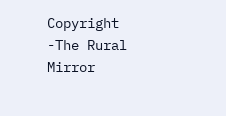Copyright -The Rural Mirror